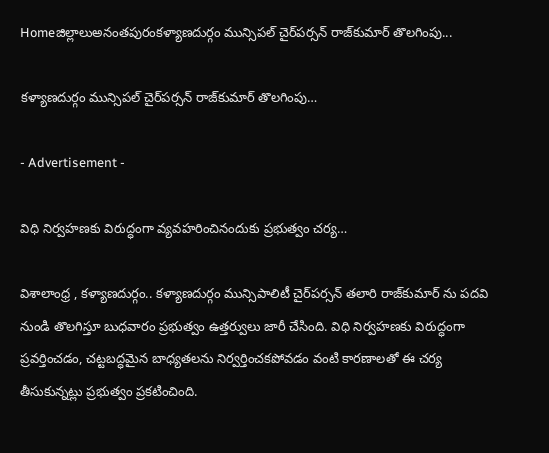Homeజిల్లాలుఅనంతపురంకళ్యాణదుర్గం మున్సిపల్ చైర్‌పర్సన్ రాజ్‌కుమార్ తొలగింపు...

కళ్యాణదుర్గం మున్సిపల్ చైర్‌పర్సన్ రాజ్‌కుమార్ తొలగింపు…

- Advertisement -

విధి నిర్వహణకు విరుద్ధంగా వ్యవహరించినందుకు ప్రభుత్వం చర్య…

విశాలాంధ్ర , కళ్యాణదుర్గం.. కళ్యాణదుర్గం మున్సిపాలిటీ చైర్‌పర్సన్‌ తలారి రాజ్‌కుమార్‌ ను పదవి నుండి తొలగిస్తూ బుధవారం ప్రభుత్వం ఉత్తర్వులు జారీ చేసింది. విధి నిర్వహణకు విరుద్ధంగా ప్రవర్తించడం, చట్టబద్ధమైన బాధ్యతలను నిర్వర్తించకపోవడం వంటి కారణాలతో ఈ చర్య తీసుకున్నట్లు ప్రభుత్వం ప్రకటించింది.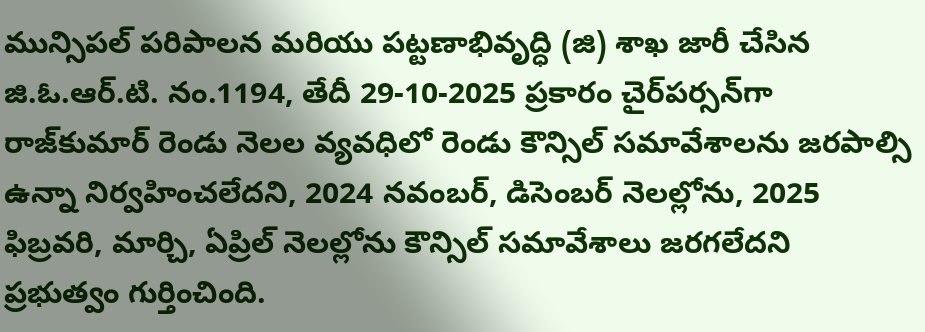మున్సిపల్‌ పరిపాలన మరియు పట్టణాభివృద్ధి (జి) శాఖ జారీ చేసిన జి.ఓ.ఆర్.టి. నం.1194, తేదీ 29-10-2025 ప్రకారం చైర్‌పర్సన్‌గా రాజ్‌కుమార్‌ రెండు నెలల వ్యవధిలో రెండు కౌన్సిల్‌ సమావేశాలను జరపాల్సి ఉన్నా నిర్వహించలేదని, 2024 నవంబర్‌, డిసెంబర్‌ నెలల్లోను, 2025 ఫిబ్రవరి, మార్చి, ఏప్రిల్‌ నెలల్లోను కౌన్సిల్‌ సమావేశాలు జరగలేదని ప్రభుత్వం గుర్తించింది.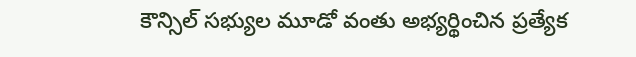కౌన్సిల్‌ సభ్యుల మూడో వంతు అభ్యర్థించిన ప్రత్యేక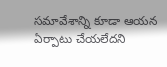సమావేశాన్ని కూడా ఆయన ఏర్పాటు చేయలేదని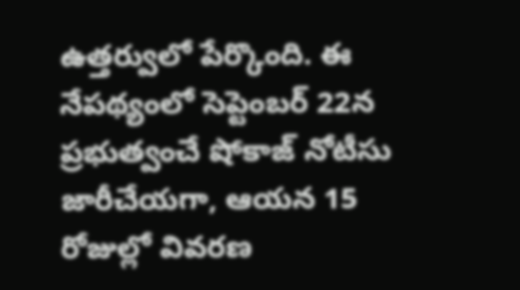ఉత్తర్వులో పేర్కొంది. ఈ నేపథ్యంలో సెప్టెంబర్‌ 22న ప్రభుత్వంచే షోకాజ్‌ నోటీసు జారీచేయగా, ఆయన 15 రోజుల్లో వివరణ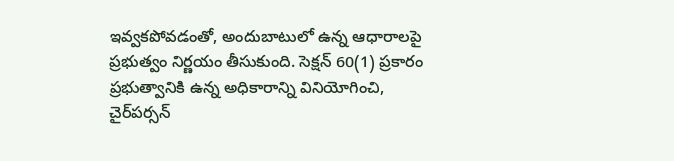ఇవ్వకపోవడంతో, అందుబాటులో ఉన్న ఆధారాలపై ప్రభుత్వం నిర్ణయం తీసుకుంది. సెక్షన్‌ 60(1) ప్రకారం ప్రభుత్వానికి ఉన్న అధికారాన్ని వినియోగించి, చైర్‌పర్సన్‌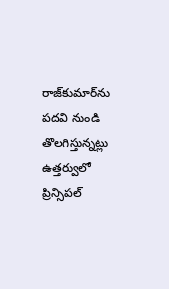రాజ్‌కుమార్‌ను పదవి నుండి తొలగిస్తున్నట్లు ఉత్తర్వులో ప్రిన్సిపల్‌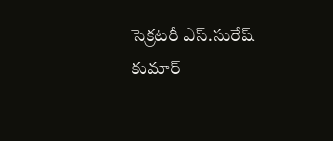సెక్రటరీ ఎస్‌.సురేష్‌ కుమార్‌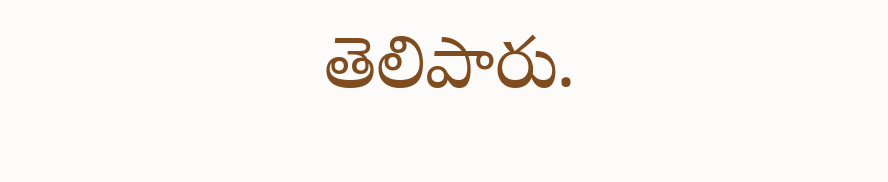తెలిపారు.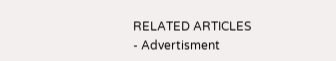RELATED ARTICLES
- Advertisment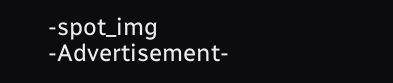-spot_img
-Advertisement-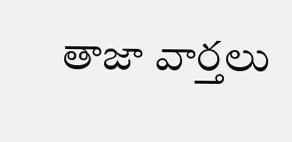తాజా వార్తలు